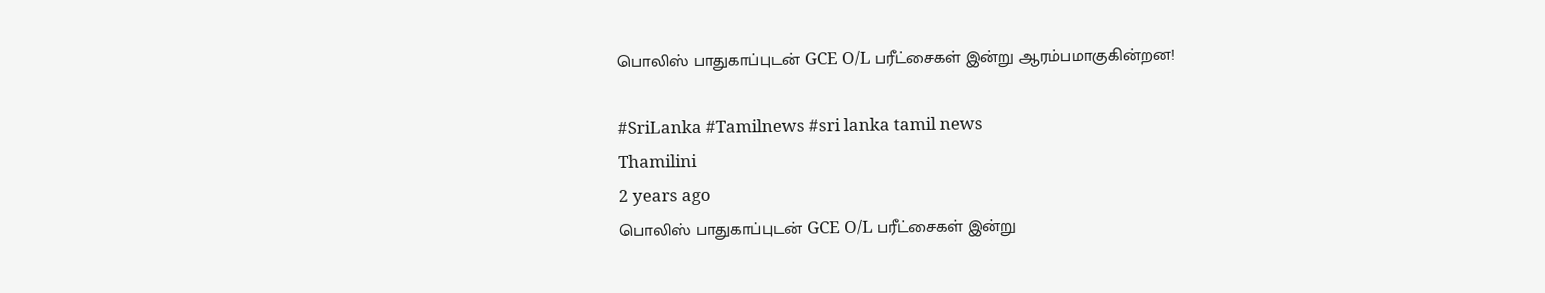பொலிஸ் பாதுகாப்புடன் GCE O/L பரீட்சைகள் இன்று ஆரம்பமாகுகின்றன!

#SriLanka #Tamilnews #sri lanka tamil news
Thamilini
2 years ago
பொலிஸ் பாதுகாப்புடன் GCE O/L பரீட்சைகள் இன்று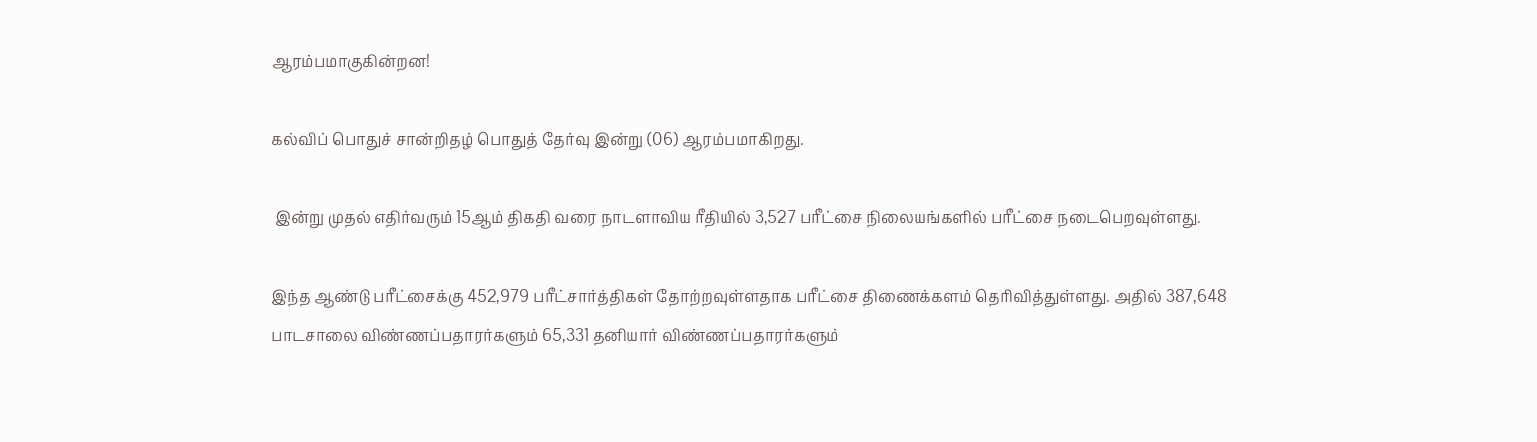ஆரம்பமாகுகின்றன!

கல்விப் பொதுச் சான்றிதழ் பொதுத் தேர்வு இன்று (06) ஆரம்பமாகிறது.

 இன்று முதல் எதிர்வரும் 15ஆம் திகதி வரை நாடளாவிய ரீதியில் 3,527 பரீட்சை நிலையங்களில் பரீட்சை நடைபெறவுள்ளது.

இந்த ஆண்டு பரீட்சைக்கு 452,979 பரீட்சார்த்திகள் தோற்றவுள்ளதாக பரீட்சை திணைக்களம் தெரிவித்துள்ளது. அதில் 387,648 பாடசாலை விண்ணப்பதாரர்களும் 65,331 தனியார் விண்ணப்பதாரர்களும்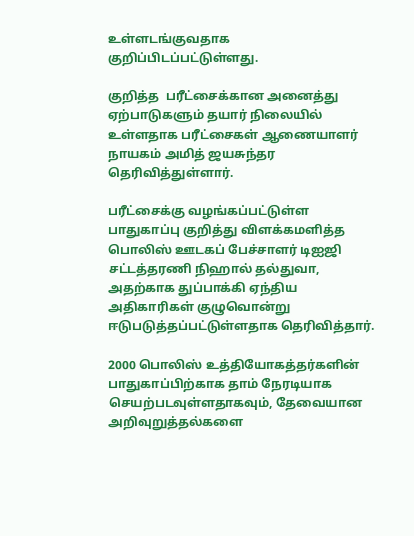உள்ளடங்குவதாக குறிப்பிடப்பட்டுள்ளது.

குறித்த  பரீட்சைக்கான அனைத்து ஏற்பாடுகளும் தயார் நிலையில் உள்ளதாக பரீட்சைகள் ஆணையாளர் நாயகம் அமித் ஜயசுந்தர தெரிவித்துள்ளார்.

பரீட்சைக்கு வழங்கப்பட்டுள்ள பாதுகாப்பு குறித்து விளக்கமளித்த பொலிஸ் ஊடகப் பேச்சாளர் டிஐஜி சட்டத்தரணி நிஹால் தல்துவா, அதற்காக துப்பாக்கி ஏந்திய அதிகாரிகள் குழுவொன்று ஈடுபடுத்தப்பட்டுள்ளதாக தெரிவித்தார்.

2000 பொலிஸ் உத்தியோகத்தர்களின் பாதுகாப்பிற்காக தாம் நேரடியாக செயற்படவுள்ளதாகவும், தேவையான அறிவுறுத்தல்களை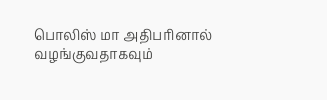பொலிஸ் மா அதிபரினால் வழங்குவதாகவும்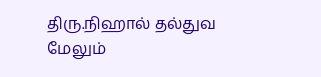திரு.நிஹால் தல்துவ மேலும்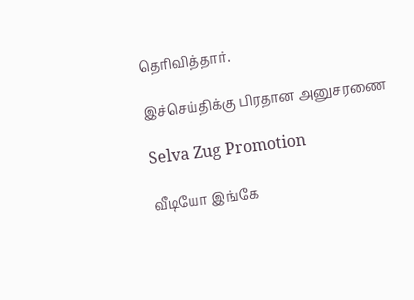தெரிவித்தார்.

இச்செய்திக்கு பிரதான அனுசரணை

Selva Zug Promotion

வீடியோ இங்கே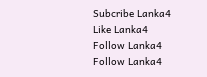Subcribe Lanka4
Like Lanka4
Follow Lanka4
Follow Lanka4